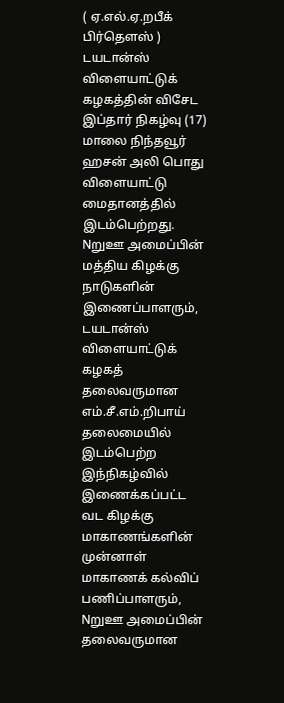( ஏ.எல்.ஏ.றபீக் பிர்தௌஸ் )
டயடான்ஸ் விளையாட்டுக் கழகத்தின் விசேட இப்தார் நிகழ்வு (17) மாலை நிந்தவூர் ஹசன் அலி பொது விளையாட்டு மைதானத்தில் இடம்பெற்றது.
Nறுஊ அமைப்பின் மத்திய கிழக்கு நாடுகளின் இணைப்பாளரும், டயடான்ஸ் விளையாட்டுக் கழகத் தலைவருமான எம்.சீ.எம்.றிபாய் தலைமையில் இடம்பெற்ற இந்நிகழ்வில் இணைக்கப்பட்ட வட கிழக்கு மாகாணங்களின் முன்னாள் மாகாணக் கல்விப் பணிப்பாளரும், Nறுஊ அமைப்பின் தலைவருமான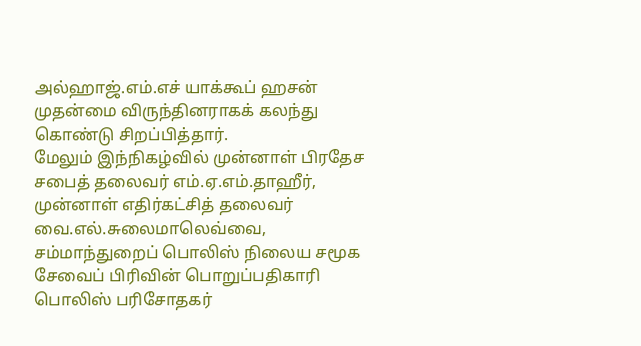அல்ஹாஜ்.எம்.எச் யாக்கூப் ஹசன் முதன்மை விருந்தினராகக் கலந்து கொண்டு சிறப்பித்தார்.
மேலும் இந்நிகழ்வில் முன்னாள் பிரதேச சபைத் தலைவர் எம்.ஏ.எம்.தாஹீர், முன்னாள் எதிர்கட்சித் தலைவர் வை.எல்.சுலைமாலெவ்வை, சம்மாந்துறைப் பொலிஸ் நிலைய சமூக சேவைப் பிரிவின் பொறுப்பதிகாரி பொலிஸ் பரிசோதகர்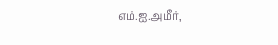எம்.ஐ.அமீர்,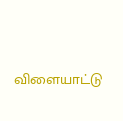விளையாட்டு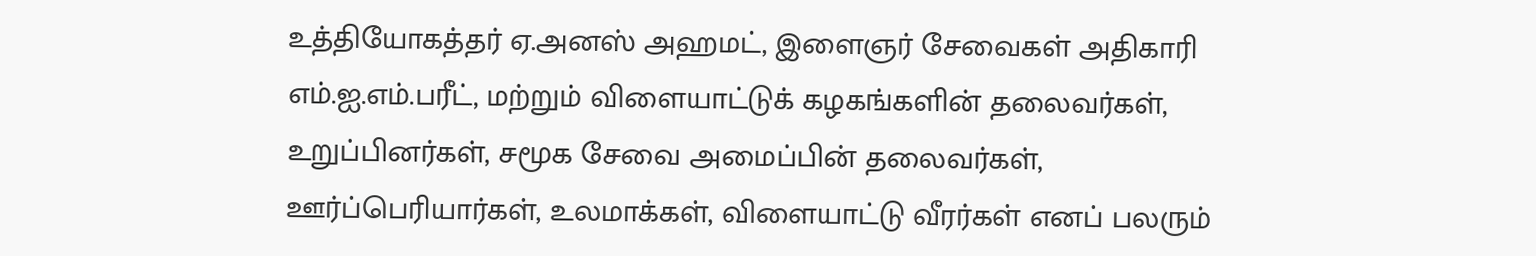உத்தியோகத்தர் ஏ.அனஸ் அஹமட், இளைஞர் சேவைகள் அதிகாரி எம்.ஐ.எம்.பரீட், மற்றும் விளையாட்டுக் கழகங்களின் தலைவர்கள், உறுப்பினர்கள், சமூக சேவை அமைப்பின் தலைவர்கள், ஊர்ப்பெரியார்கள், உலமாக்கள், விளையாட்டு வீரர்கள் எனப் பலரும்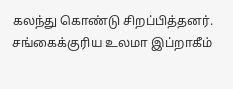கலந்து கொண்டு சிறப்பித்தனர்.
சங்கைக்குரிய உலமா இப்றாகீம்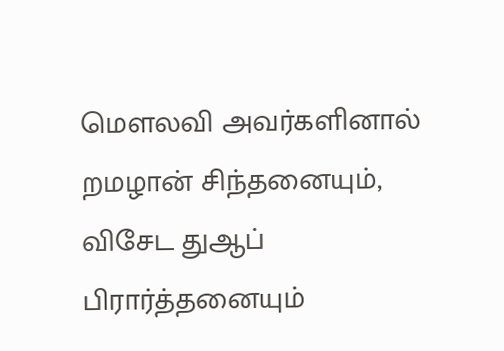மௌலவி அவர்களினால் றமழான் சிந்தனையும், விசேட துஆப் பிரார்த்தனையும்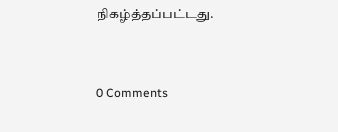நிகழ்த்தப்பட்டது.


0 Comments